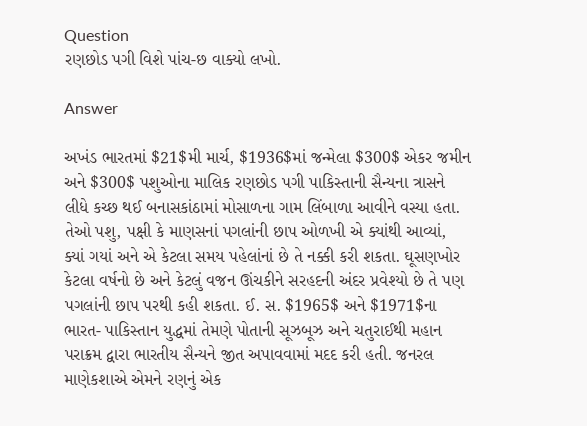Question
રણછોડ પગી વિશે પાંચ-છ વાક્યો લખો.

Answer

અખંડ ભારતમાં $21$મી માર્ચ, $1936$માં જન્મેલા $300$ એકર જમીન અને $300$ પશુઓના માલિક રણછોડ પગી પાકિસ્તાની સૈન્યના ત્રાસને લીધે કચ્છ થઈ બનાસકાંઠામાં મોસાળના ગામ લિંબાળા આવીને વસ્યા હતા. તેઓ પશુ, પક્ષી કે માણસનાં પગલાંની છાપ ઓળખી એ ક્યાંથી આવ્યાં, ક્યાં ગયાં અને એ કેટલા સમય પહેલાંનાં છે તે નક્કી કરી શકતા. ઘૂસણખોર કેટલા વર્ષનો છે અને કેટલું વજન ઊંચકીને સરહદની અંદર પ્રવેશ્યો છે તે પણ પગલાંની છાપ પરથી કહી શકતા. ઈ. સ. $1965$ અને $1971$ના ભારત- પાકિસ્તાન યુદ્ધમાં તેમણે પોતાની સૂઝબૂઝ અને ચતુરાઈથી મહાન પરાક્રમ દ્વારા ભારતીય સૈન્યને જીત અપાવવામાં મદદ કરી હતી. જનરલ માણેકશાએ એમને રણનું એક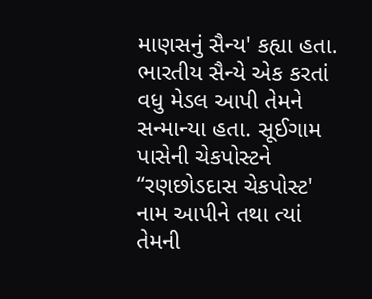માણસનું સૈન્ય' કહ્યા હતા. ભારતીય સૈન્યે એક કરતાં વધુ મેડલ આપી તેમને સન્માન્યા હતા. સૂઈગામ પાસેની ચેકપોસ્ટને “રણછોડદાસ ચેકપોસ્ટ' નામ આપીને તથા ત્યાં તેમની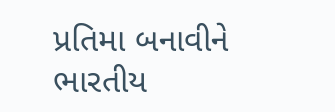પ્રતિમા બનાવીને ભારતીય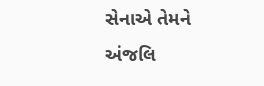સેનાએ તેમને અંજલિ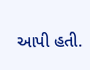આપી હતી.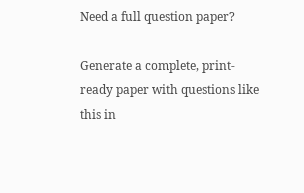Need a full question paper?

Generate a complete, print-ready paper with questions like this in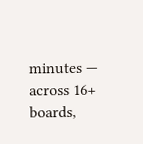minutes — across 16+ boards,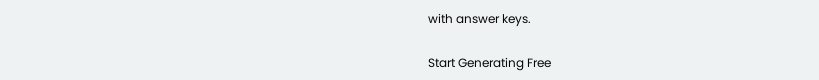with answer keys.

Start Generating Free